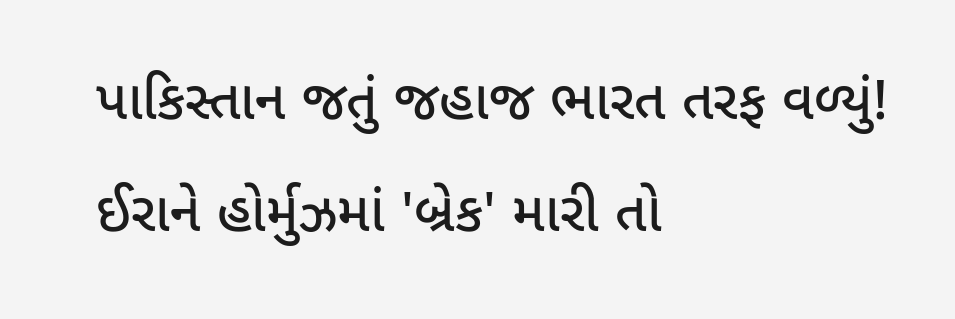પાકિસ્તાન જતું જહાજ ભારત તરફ વળ્યું! ઈરાને હોર્મુઝમાં 'બ્રેક' મારી તો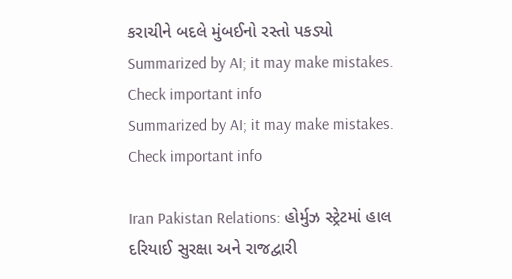કરાચીને બદલે મુંબઈનો રસ્તો પકડ્યો
Summarized by AI; it may make mistakes. Check important info
Summarized by AI; it may make mistakes. Check important info

Iran Pakistan Relations: હોર્મુઝ સ્ટ્રેટમાં હાલ દરિયાઈ સુરક્ષા અને રાજદ્વારી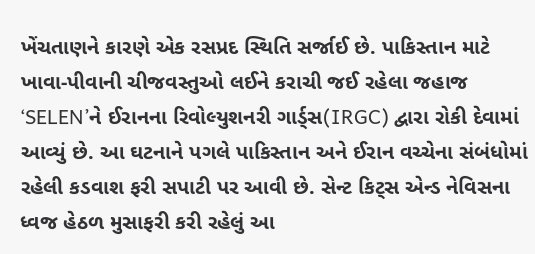ખેંચતાણને કારણે એક રસપ્રદ સ્થિતિ સર્જાઈ છે. પાકિસ્તાન માટે ખાવા-પીવાની ચીજવસ્તુઓ લઈને કરાચી જઈ રહેલા જહાજ ‘SELEN’ને ઈરાનના રિવોલ્યુશનરી ગાર્ડ્સ(IRGC) દ્વારા રોકી દેવામાં આવ્યું છે. આ ઘટનાને પગલે પાકિસ્તાન અને ઈરાન વચ્ચેના સંબંધોમાં રહેલી કડવાશ ફરી સપાટી પર આવી છે. સેન્ટ કિટ્સ એન્ડ નેવિસના ધ્વજ હેઠળ મુસાફરી કરી રહેલું આ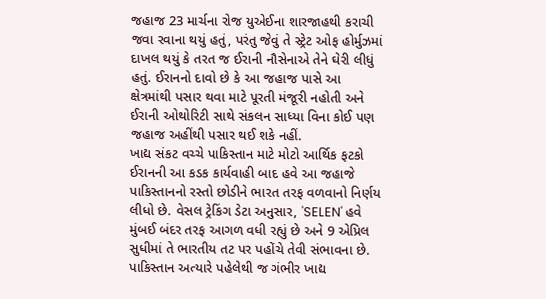જહાજ 23 માર્ચના રોજ યુએઈના શારજાહથી કરાચી જવા રવાના થયું હતું, પરંતુ જેવું તે સ્ટ્રેટ ઓફ હોર્મુઝમાં દાખલ થયું કે તરત જ ઈરાની નૌસેનાએ તેને ઘેરી લીધું હતું. ઈરાનનો દાવો છે કે આ જહાજ પાસે આ ક્ષેત્રમાંથી પસાર થવા માટે પૂરતી મંજૂરી નહોતી અને ઈરાની ઓથોરિટી સાથે સંકલન સાધ્યા વિના કોઈ પણ જહાજ અહીંથી પસાર થઈ શકે નહીં.
ખાદ્ય સંકટ વચ્ચે પાકિસ્તાન માટે મોટો આર્થિક ફટકો
ઈરાનની આ કડક કાર્યવાહી બાદ હવે આ જહાજે પાકિસ્તાનનો રસ્તો છોડીને ભારત તરફ વળવાનો નિર્ણય લીધો છે. વેસલ ટ્રેકિંગ ડેટા અનુસાર, 'SELEN' હવે મુંબઈ બંદર તરફ આગળ વધી રહ્યું છે અને 9 એપ્રિલ સુધીમાં તે ભારતીય તટ પર પહોંચે તેવી સંભાવના છે. પાકિસ્તાન અત્યારે પહેલેથી જ ગંભીર ખાદ્ય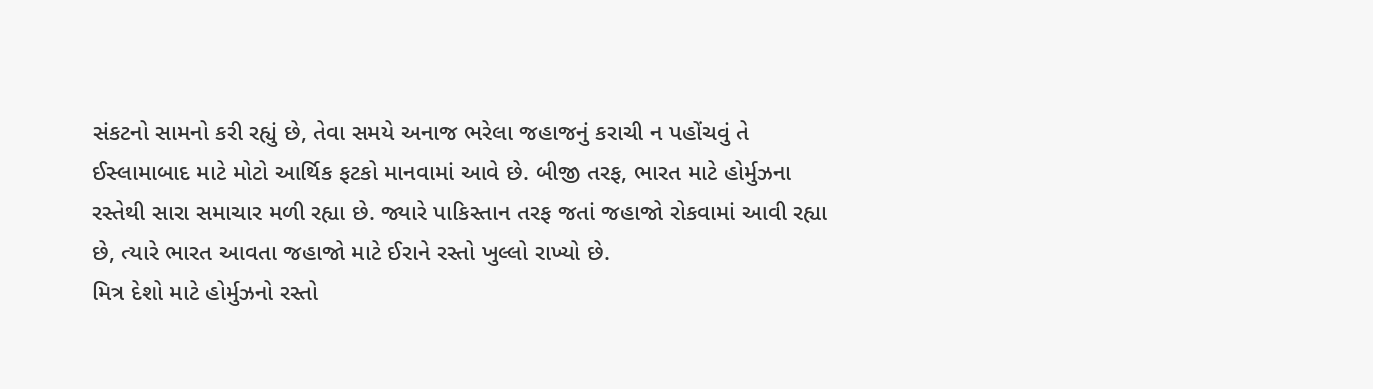સંકટનો સામનો કરી રહ્યું છે, તેવા સમયે અનાજ ભરેલા જહાજનું કરાચી ન પહોંચવું તે ઈસ્લામાબાદ માટે મોટો આર્થિક ફટકો માનવામાં આવે છે. બીજી તરફ, ભારત માટે હોર્મુઝના રસ્તેથી સારા સમાચાર મળી રહ્યા છે. જ્યારે પાકિસ્તાન તરફ જતાં જહાજો રોકવામાં આવી રહ્યા છે, ત્યારે ભારત આવતા જહાજો માટે ઈરાને રસ્તો ખુલ્લો રાખ્યો છે.
મિત્ર દેશો માટે હોર્મુઝનો રસ્તો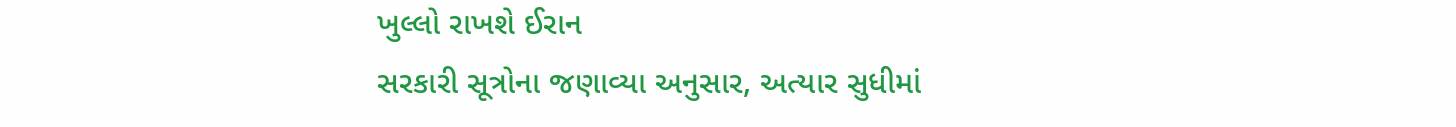ખુલ્લો રાખશે ઈરાન
સરકારી સૂત્રોના જણાવ્યા અનુસાર, અત્યાર સુધીમાં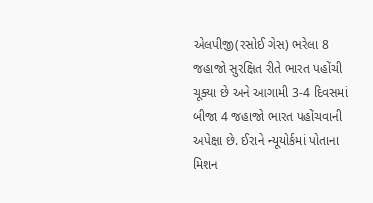એલપીજી(રસોઈ ગેસ) ભરેલા 8 જહાજો સુરક્ષિત રીતે ભારત પહોંચી ચૂક્યા છે અને આગામી 3-4 દિવસમાં બીજા 4 જહાજો ભારત પહોંચવાની અપેક્ષા છે. ઈરાને ન્યૂયોર્કમાં પોતાના મિશન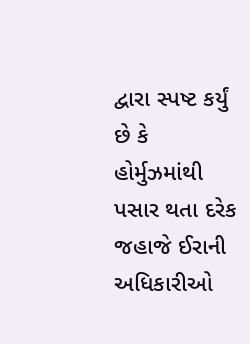દ્વારા સ્પષ્ટ કર્યું છે કે હોર્મુઝમાંથી પસાર થતા દરેક જહાજે ઈરાની અધિકારીઓ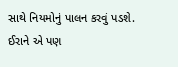સાથે નિયમોનું પાલન કરવું પડશે. ઈરાને એ પણ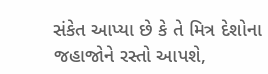સંકેત આપ્યા છે કે તે મિત્ર દેશોના જહાજોને રસ્તો આપશે,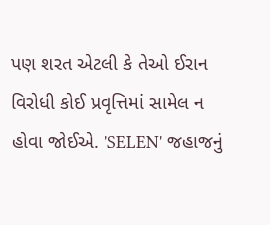પણ શરત એટલી કે તેઓ ઈરાન વિરોધી કોઈ પ્રવૃત્તિમાં સામેલ ન હોવા જોઈએ. 'SELEN' જહાજનું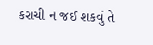કરાચી ન જઈ શકવું તે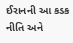ઈરાનની આ કડક નીતિ અને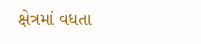ક્ષેત્રમાં વધતા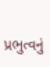પ્રભુત્વનું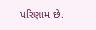પરિણામ છે.